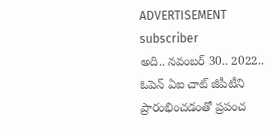ADVERTISEMENT
subscriber
అది.. నవంబర్ 30.. 2022.. ఓపెన్ ఏఐ చాట్ జీపీటీని ప్రారంభించడంతో ప్రపంచ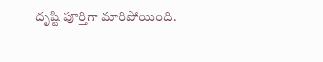దృష్టి పూర్తిగా మారిపోయింది.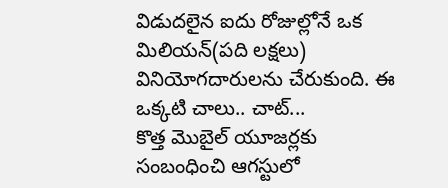విడుదలైన ఐదు రోజుల్లోనే ఒక మిలియన్(పది లక్షలు) వినియోగదారులను చేరుకుంది. ఈ ఒక్కటి చాలు.. చాట్...
కొత్త మొబైల్ యూజర్లకు సంబంధించి ఆగస్టులో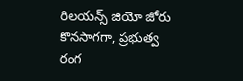రిలయన్స్ జియో జోరు కొనసాగగా, ప్రభుత్వ రంగ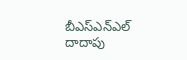బీఎస్ఎన్ఎల్ దాదాపు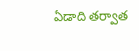ఏడాది తర్వాత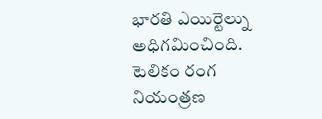భారతి ఎయిర్టెల్ను అధిగమించింది. టెలికం రంగ నియంత్రణ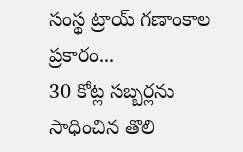సంస్థ ట్రాయ్ గణాంకాల ప్రకారం...
30 కోట్ల సబ్బర్లను సాధించిన తొలి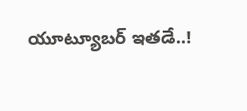యూట్యూబర్ ఇతడే..!